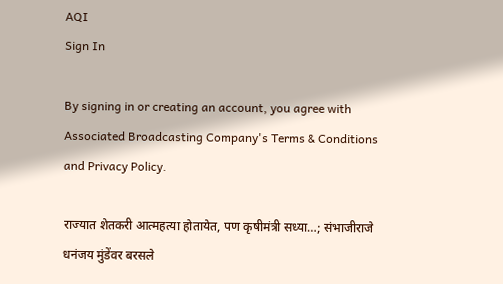AQI
Sign In

By signing in or creating an account, you agree with Associated Broadcasting Company's Terms & Conditions and Privacy Policy.

राज्यात शेतकरी आत्महत्या होतायेत, पण कृषीमंत्री सध्या…; संभाजीराजे धनंजय मुंडेंवर बरसले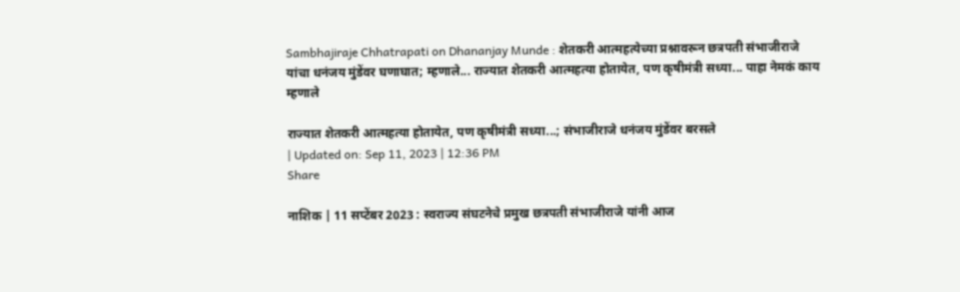Sambhajiraje Chhatrapati on Dhananjay Munde : शेतकरी आत्महत्येच्या प्रश्नावरून छत्रपती संभाजीराजे यांचा धनंजय मुंडेंवर घणाघात; म्हणाले... राज्यात शेतकरी आत्महत्या होतायेत, पण कृषीमंत्री सध्या... पाहा नेमकं काय म्हणाले

राज्यात शेतकरी आत्महत्या होतायेत, पण कृषीमंत्री सध्या...; संभाजीराजे धनंजय मुंडेंवर बरसले
| Updated on: Sep 11, 2023 | 12:36 PM
Share

नाशिक | 11 सप्टेंबर 2023 : स्वराज्य संघटनेचे प्रमुख छत्रपती संभाजीराजे यांनी आज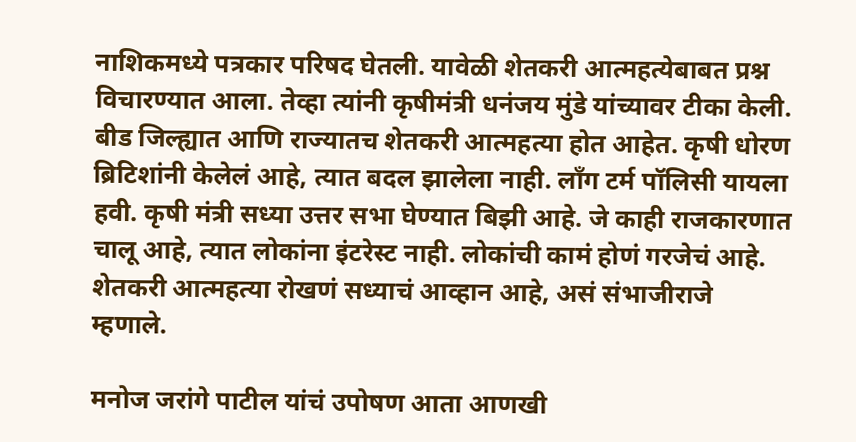नाशिकमध्ये पत्रकार परिषद घेतली. यावेळी शेतकरी आत्महत्येबाबत प्रश्न विचारण्यात आला. तेव्हा त्यांनी कृषीमंत्री धनंजय मुंडे यांच्यावर टीका केली. बीड जिल्ह्यात आणि राज्यातच शेतकरी आत्महत्या होत आहेत. कृषी धोरण ब्रिटिशांनी केलेलं आहे, त्यात बदल झालेला नाही. लाँग टर्म पॉलिसी यायला हवी. कृषी मंत्री सध्या उत्तर सभा घेण्यात बिझी आहे. जे काही राजकारणात चालू आहे, त्यात लोकांना इंटरेस्ट नाही. लोकांची कामं होणं गरजेचं आहे. शेतकरी आत्महत्या रोखणं सध्याचं आव्हान आहे, असं संभाजीराजे म्हणाले.

मनोज जरांगे पाटील यांचं उपोषण आता आणखी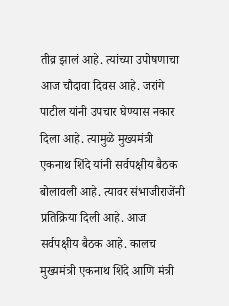तीव्र झालं आहे. त्यांच्या उपोषणाचा आज चौदावा दिवस आहे. जरांगे पाटील यांनी उपचार घेण्यास नकार दिला आहे. त्यामुळे मुख्यमंत्री एकनाथ शिंदे यांनी सर्वपक्षीय बैठक बोलावली आहे. त्यावर संभाजीराजेंनी प्रतिक्रिया दिली आहे. आज सर्वपक्षीय बैठक आहे. कालच मुख्यमंत्री एकनाथ शिंदे आणि मंत्री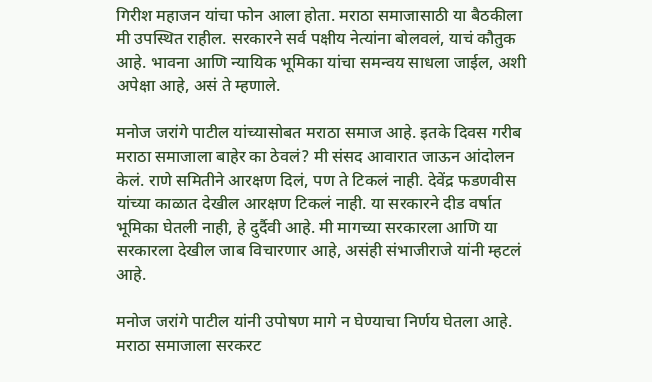गिरीश महाजन यांचा फोन आला होता. मराठा समाजासाठी या बैठकीला मी उपस्थित राहील. सरकारने सर्व पक्षीय नेत्यांना बोलवलं, याचं कौतुक आहे. भावना आणि न्यायिक भूमिका यांचा समन्वय साधला जाईल, अशी अपेक्षा आहे, असं ते म्हणाले.

मनोज जरांगे पाटील यांच्यासोबत मराठा समाज आहे. इतके दिवस गरीब मराठा समाजाला बाहेर का ठेवलं? मी संसद आवारात जाऊन आंदोलन केलं. राणे समितीने आरक्षण दिलं, पण ते टिकलं नाही. देवेंद्र फडणवीस यांच्या काळात देखील आरक्षण टिकलं नाही. या सरकारने दीड वर्षात भूमिका घेतली नाही, हे दुर्दैवी आहे. मी मागच्या सरकारला आणि या सरकारला देखील जाब विचारणार आहे, असंही संभाजीराजे यांनी म्हटलं आहे.

मनोज जरांगे पाटील यांनी उपोषण मागे न घेण्याचा निर्णय घेतला आहे. मराठा समाजाला सरकरट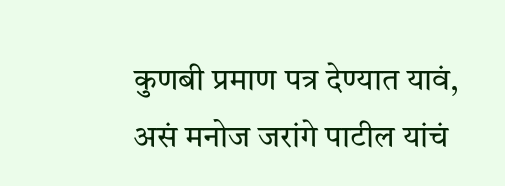कुणबी प्रमाण पत्र देण्यात यावं, असं मनोज जरांगे पाटील यांचं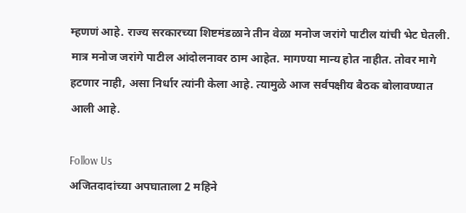म्हणणं आहे. राज्य सरकारच्या शिष्टमंडळाने तीन वेळा मनोज जरांगे पाटील यांची भेट घेतली. मात्र मनोज जरांगे पाटील आंदोलनावर ठाम आहेत. मागण्या मान्य होत नाहीत. तोवर मागे हटणार नाही, असा निर्धार त्यांनी केला आहे. त्यामुळे आज सर्वपक्षीय बैठक बोलावण्यात आली आहे.

Follow Us
अजितदादांच्या अपघाताला 2 महिने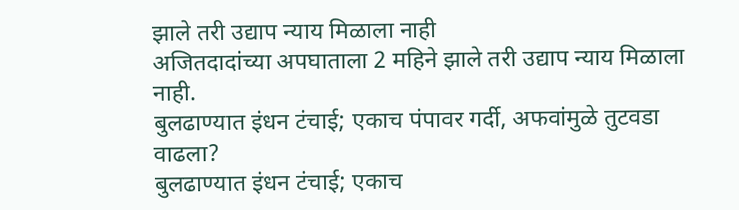झाले तरी उद्याप न्याय मिळाला नाही
अजितदादांच्या अपघाताला 2 महिने झाले तरी उद्याप न्याय मिळाला नाही.
बुलढाण्यात इंधन टंचाई; एकाच पंपावर गर्दी, अफवांमुळे तुटवडा वाढला?
बुलढाण्यात इंधन टंचाई; एकाच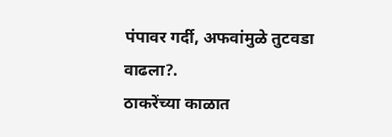पंपावर गर्दी, अफवांमुळे तुटवडा वाढला?.
ठाकरेंच्या काळात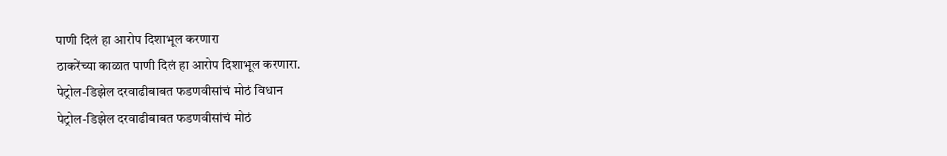पाणी दिलं हा आरोप दिशाभूल करणारा
ठाकरेंच्या काळात पाणी दिलं हा आरोप दिशाभूल करणारा.
पेट्रोल-डिझेल दरवाढीबाबत फडणवीसांचं मोठं विधान
पेट्रोल-डिझेल दरवाढीबाबत फडणवीसांचं मोठं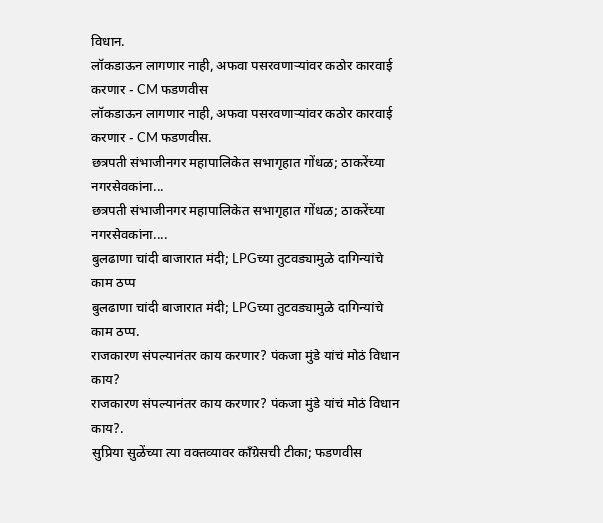विधान.
लॉकडाऊन लागणार नाही, अफवा पसरवणाऱ्यांवर कठोर कारवाई करणार - CM फडणवीस
लॉकडाऊन लागणार नाही, अफवा पसरवणाऱ्यांवर कठोर कारवाई करणार - CM फडणवीस.
छत्रपती संभाजीनगर महापालिकेत सभागृहात गोंधळ; ठाकरेंच्या नगरसेवकांना...
छत्रपती संभाजीनगर महापालिकेत सभागृहात गोंधळ; ठाकरेंच्या नगरसेवकांना....
बुलढाणा चांदी बाजारात मंदी; LPGच्या तुटवड्यामुळे दागिन्यांचे काम ठप्प
बुलढाणा चांदी बाजारात मंदी; LPGच्या तुटवड्यामुळे दागिन्यांचे काम ठप्प.
राजकारण संपल्यानंतर काय करणार? पंकजा मुंडे यांचं मोठं विधान काय?
राजकारण संपल्यानंतर काय करणार? पंकजा मुंडे यांचं मोठं विधान काय?.
सुप्रिया सुळेंच्या त्या वक्तव्यावर काँग्रेसची टीका; फडणवीस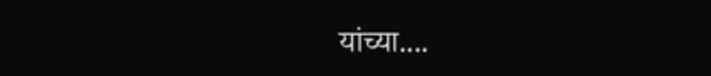यांच्या....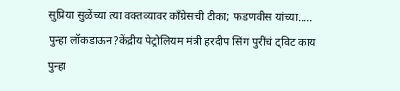सुप्रिया सुळेंच्या त्या वक्तव्यावर काँग्रेसची टीका; फडणवीस यांच्या.....
पुन्हा लॉकडाऊन?केंद्रीय पेट्रोलियम मंत्री हरदीप सिंग पुरींचं ट्विट काय
पुन्हा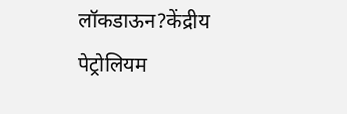लॉकडाऊन?केंद्रीय पेट्रोलियम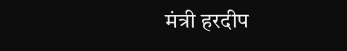मंत्री हरदीप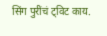सिंग पुरींचं ट्विट काय.